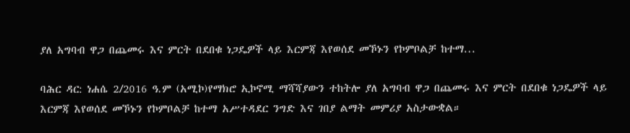ያለ አግባብ ዋጋ በጨመሩ እና ምርት በደበቁ ነጋዴዎች ላይ እርምጃ እየወሰደ መኾኑን የኮምቦልቻ ከተማ...

ባሕር ዳር: ነሐሴ 2/2016 ዓ.ም (አሚኮ)የማክሮ ኢኮኖሚ ማሻሻያውን ተከትሎ ያለ አግባብ ዋጋ በጨመሩ እና ምርት በደበቁ ነጋዴዎች ላይ እርምጃ እየወሰደ መኾኑን የኮምቦልቻ ከተማ አሥተዳደር ንግድ እና ገበያ ልማት መምሪያ አስታውቋል።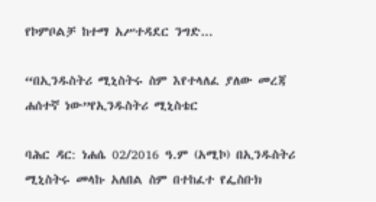የኮምቦልቻ ከተማ አሥተዳደር ንግድ...

“በኢንዱስትሪ ሚኒስትሩ ስም እየተላለፈ ያለው መረጃ ሐሰተኛ ነው”የኢንዱስትሪ ሚኒስቴር

ባሕር ዳር: ነሐሴ 02/2016 ዓ.ም (አሚኮ) በኢንዱስትሪ ሚኒስትሩ መላኩ አለበል ስም በተከፈተ የፌስቡክ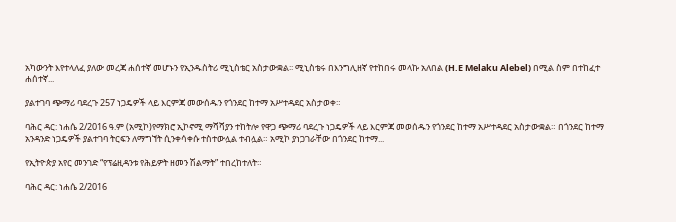አካውንት እየተላለፈ ያለው መረጃ ሐሰተኛ መሆኑን የኢንዱስትሪ ሚኒስቴር አስታውቋል፡፡ ሚኒስቴሩ በእንግሊዘኛ የተከበሩ መላኩ አለበል (H.E Melaku Alebel) በሚል ስም በተከፈተ ሐሰተኛ...

ያልተገባ ጭማሪ ባደረጉ 257 ነጋዴዎች ላይ እርምጃ መውሰዱን የጎንደር ከተማ አሥተዳደር አስታወቀ።

ባሕር ዳር: ነሐሴ 2/2016 ዓ.ም (አሚኮ)የማክሮ ኢኮኖሚ ማሻሻያን ተከትሎ የዋጋ ጭማሪ ባደረጉ ነጋዴዎች ላይ እርምጃ መወሰዱን የጎንደር ከተማ አሥተዳደር አስታውቋል። በጎንደር ከተማ አንዳንድ ነጋዴዎች ያልተገባ ትርፍን ለማግኘት ሲንቀሳቀሱ ተስተውሏል ተብሏል። አሚኮ ያነጋገራቸው በጎንደር ከተማ...

የኢትዮጵያ አየር መንገድ “የፕሬዚዳንቱ የሕይዎት ዘመን ሽልማት” ተበረከተለት።

ባሕር ዳር: ነሐሴ 2/2016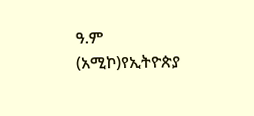ዓ.ም (አሚኮ)የኢትዮጵያ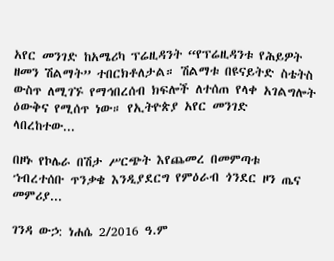አየር መንገድ ከአሜሪካ ፕሬዚዳንት “የፕሬዚዳንቱ የሕይዎት ዘመን ሽልማት” ተበርክቶለታል። ሽልማቱ በዩናይትድ ስቴትስ ውስጥ ለሚገኙ የማኅበረሰብ ክፍሎች ለተሰጠ የላቀ አገልግሎት ዕውቅና የሚሰጥ ነው። የኢትዮጵያ አየር መንገድ ላበረከተው...

በዞኑ የኮሌራ በሽታ ሥርጭት እየጨመረ በመምጣቱ ኀብረተሰቡ ጥንቃቄ እንዲያደርግ የምዕራብ ጎንደር ዞን ጤና መምሪያ...

ገንዳ ውኃ: ነሐሴ 2/2016 ዓ.ም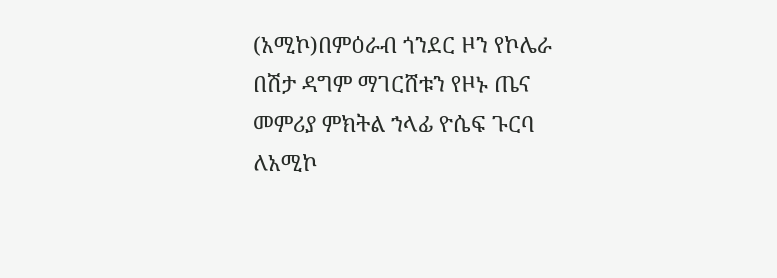(አሚኮ)በምዕራብ ጎንደር ዞን የኮሌራ በሽታ ዳግም ማገርሸቱን የዞኑ ጤና መምሪያ ምክትል ኀላፊ ዮሴፍ ጉርባ ለአሚኮ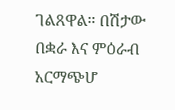ገልጸዋል። በሽታው በቋራ እና ምዕራብ አርማጭሆ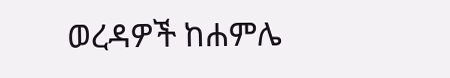ወረዳዎች ከሐምሌ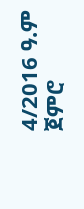4/2016 ዓ.ም ጀምሮ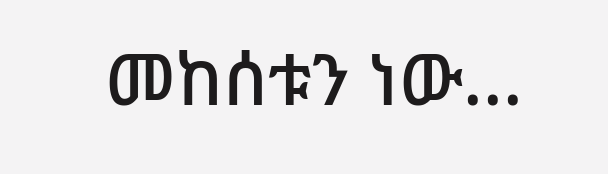መከሰቱን ነው...